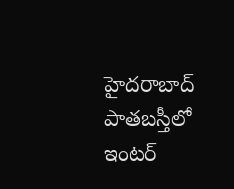హైదరాబాద్ పాతబస్తీలో ఇంటర్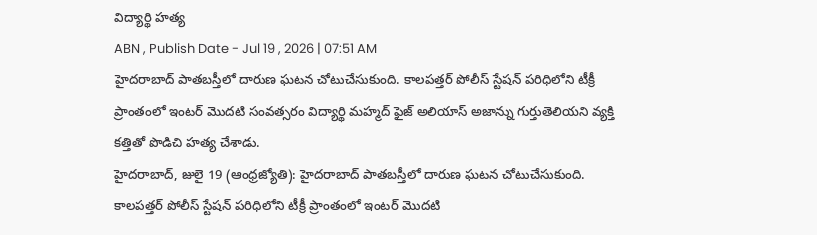విద్యార్థి హత్య
ABN , Publish Date - Jul 19 , 2026 | 07:51 AM
హైదరాబాద్ పాతబస్తీలో దారుణ ఘటన చోటుచేసుకుంది. కాలపత్తర్ పోలీస్ స్టేషన్ పరిధిలోని టీక్రీ ప్రాంతంలో ఇంటర్ మొదటి సంవత్సరం విద్యార్థి మహ్మద్ ఫైజ్ అలియాస్ అజాన్ను గుర్తుతెలియని వ్యక్తి కత్తితో పొడిచి హత్య చేశాడు.
హైదరాబాద్, జులై 19 (ఆంధ్రజ్యోతి): హైదరాబాద్ పాతబస్తీలో దారుణ ఘటన చోటుచేసుకుంది. కాలపత్తర్ పోలీస్ స్టేషన్ పరిధిలోని టీక్రీ ప్రాంతంలో ఇంటర్ మొదటి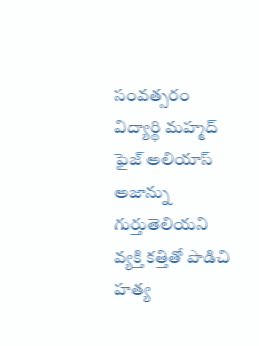సంవత్సరం విద్యార్థి మహ్మద్ ఫైజ్ అలియాస్ అజాన్ను గుర్తుతెలియని వ్యక్తి కత్తితో పొడిచి హత్య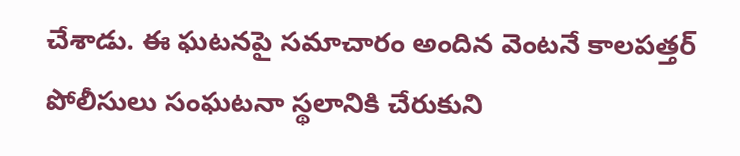చేశాడు. ఈ ఘటనపై సమాచారం అందిన వెంటనే కాలపత్తర్ పోలీసులు సంఘటనా స్థలానికి చేరుకుని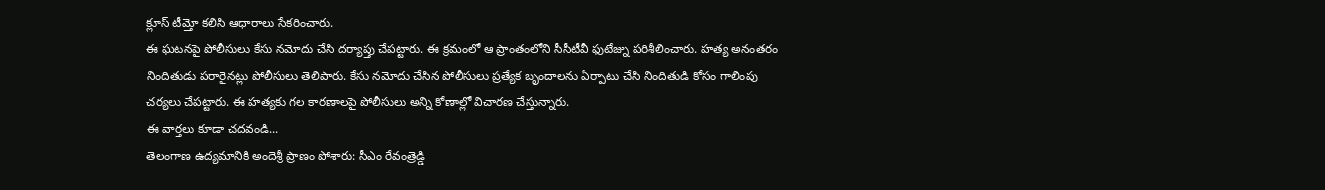క్లూస్ టీమ్తో కలిసి ఆధారాలు సేకరించారు.
ఈ ఘటనపై పోలీసులు కేసు నమోదు చేసి దర్యాప్తు చేపట్టారు. ఈ క్రమంలో ఆ ప్రాంతంలోని సీసీటీవీ ఫుటేజ్ను పరిశీలించారు. హత్య అనంతరం నిందితుడు పరారైనట్లు పోలీసులు తెలిపారు. కేసు నమోదు చేసిన పోలీసులు ప్రత్యేక బృందాలను ఏర్పాటు చేసి నిందితుడి కోసం గాలింపు చర్యలు చేపట్టారు. ఈ హత్యకు గల కారణాలపై పోలీసులు అన్ని కోణాల్లో విచారణ చేస్తున్నారు.
ఈ వార్తలు కూడా చదవండి...
తెలంగాణ ఉద్యమానికి అందెశ్రీ ప్రాణం పోశారు: సీఎం రేవంత్రెడ్డి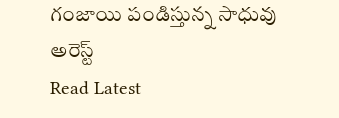గంజాయి పండిస్తున్న సాధువు అరెస్ట్
Read Latest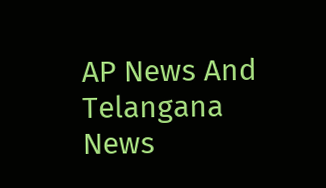AP News And Telangana News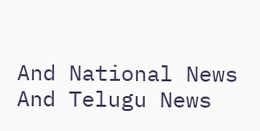And National News
And Telugu News